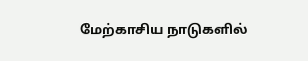மேற்காசிய நாடுகளில்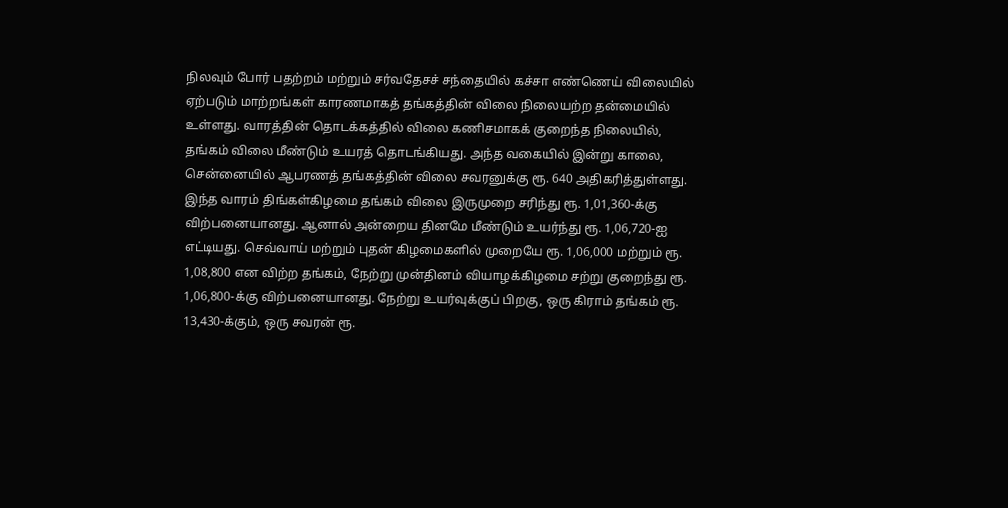நிலவும் போர் பதற்றம் மற்றும் சர்வதேசச் சந்தையில் கச்சா எண்ணெய் விலையில் ஏற்படும் மாற்றங்கள் காரணமாகத் தங்கத்தின் விலை நிலையற்ற தன்மையில் உள்ளது. வாரத்தின் தொடக்கத்தில் விலை கணிசமாகக் குறைந்த நிலையில், தங்கம் விலை மீண்டும் உயரத் தொடங்கியது. அந்த வகையில் இன்று காலை, சென்னையில் ஆபரணத் தங்கத்தின் விலை சவரனுக்கு ரூ. 640 அதிகரித்துள்ளது.
இந்த வாரம் திங்கள்கிழமை தங்கம் விலை இருமுறை சரிந்து ரூ. 1,01,360-க்கு விற்பனையானது. ஆனால் அன்றைய தினமே மீண்டும் உயர்ந்து ரூ. 1,06,720-ஐ எட்டியது. செவ்வாய் மற்றும் புதன் கிழமைகளில் முறையே ரூ. 1,06,000 மற்றும் ரூ. 1,08,800 என விற்ற தங்கம், நேற்று முன்தினம் வியாழக்கிழமை சற்று குறைந்து ரூ. 1,06,800-க்கு விற்பனையானது. நேற்று உயர்வுக்குப் பிறகு, ஒரு கிராம் தங்கம் ரூ. 13,430-க்கும், ஒரு சவரன் ரூ.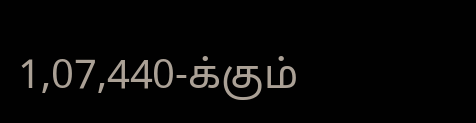1,07,440-க்கும்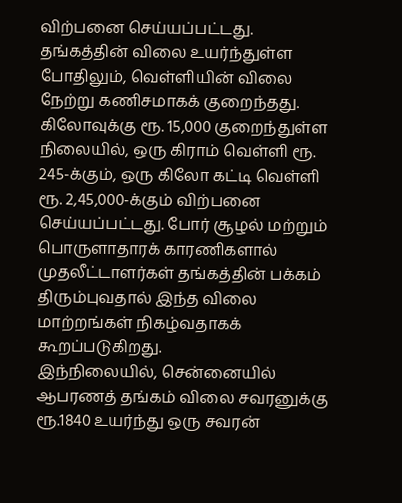விற்பனை செய்யப்பட்டது.
தங்கத்தின் விலை உயர்ந்துள்ள போதிலும், வெள்ளியின் விலை நேற்று கணிசமாகக் குறைந்தது. கிலோவுக்கு ரூ. 15,000 குறைந்துள்ள நிலையில், ஒரு கிராம் வெள்ளி ரூ. 245-க்கும், ஒரு கிலோ கட்டி வெள்ளி ரூ. 2,45,000-க்கும் விற்பனை செய்யப்பட்டது. போர் சூழல் மற்றும் பொருளாதாரக் காரணிகளால் முதலீட்டாளர்கள் தங்கத்தின் பக்கம் திரும்புவதால் இந்த விலை மாற்றங்கள் நிகழ்வதாகக் கூறப்படுகிறது.
இந்நிலையில், சென்னையில் ஆபரணத் தங்கம் விலை சவரனுக்கு ரூ.1840 உயர்ந்து ஒரு சவரன்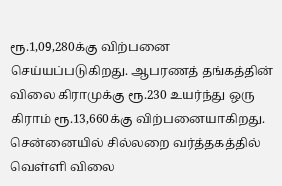ரூ.1,09,280க்கு விற்பனை செய்யப்படுகிறது. ஆபரணத் தங்கத்தின் விலை கிராமுக்கு ரூ.230 உயர்ந்து ஒரு கிராம் ரூ.13,660க்கு விற்பனையாகிறது. சென்னையில் சில்லறை வர்த்தகத்தில் வெள்ளி விலை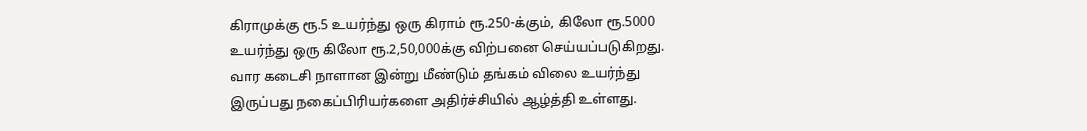கிராமுக்கு ரூ.5 உயர்ந்து ஒரு கிராம் ரூ.250-க்கும், கிலோ ரூ.5000 உயர்ந்து ஒரு கிலோ ரூ.2,50,000க்கு விற்பனை செய்யப்படுகிறது.
வார கடைசி நாளான இன்று மீண்டும் தங்கம் விலை உயர்ந்து இருப்பது நகைப்பிரியர்களை அதிர்ச்சியில் ஆழ்த்தி உள்ளது.